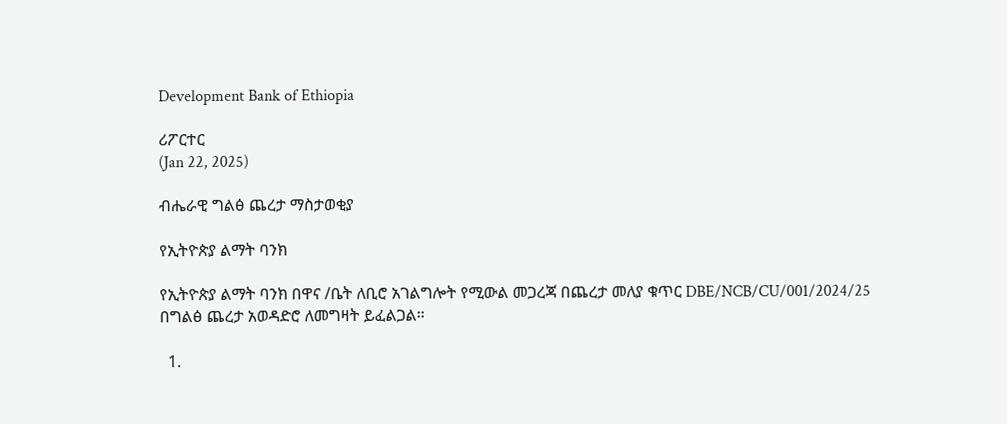Development Bank of Ethiopia

ሪፖርተር
(Jan 22, 2025)

ብሔራዊ ግልፅ ጨረታ ማስታወቂያ

የኢትዮጵያ ልማት ባንክ

የኢትዮጵያ ልማት ባንክ በዋና /ቤት ለቢሮ አገልግሎት የሚውል መጋረጃ በጨረታ መለያ ቁጥር DBE/NCB/CU/001/2024/25 በግልፅ ጨረታ አወዳድሮ ለመግዛት ይፈልጋል።

  1.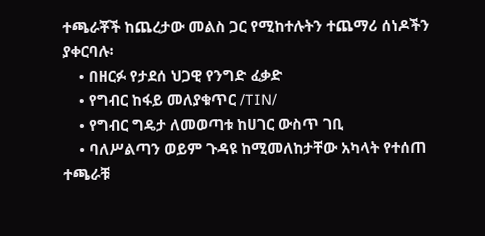ተጫራቾች ከጨረታው መልስ ጋር የሚከተሉትን ተጨማሪ ሰነዶችን ያቀርባሉ፡
    • በዘርፉ የታደሰ ህጋዊ የንግድ ፈቃድ
    • የግብር ከፋይ መለያቁጥር /TIN/
    • የግብር ግዴታ ለመወጣቱ ከሀገር ውስጥ ገቢ
    • ባለሥልጣን ወይም ጉዳዩ ከሚመለከታቸው አካላት የተሰጠ ተጫራቹ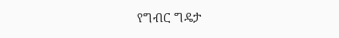የግብር ግዴታ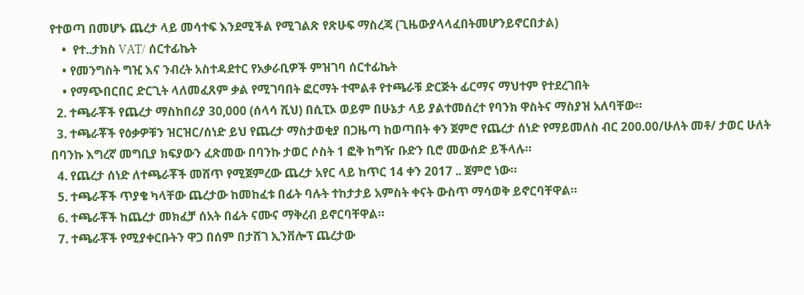የተወጣ በመሆኑ ጨረታ ላይ መሳተፍ እንደሚችል የሚገልጽ የጽሁፍ ማስረጃ (ጊዜውያላላፈበትመሆንይኖርበታል)
    •  የተ..ታክስ VAT/ ሰርተፊኬት
    • የመንግስት ግዢ እና ንብረት አስተዳደተር የአቃራቢዎች ምዝገባ ሰርተፊኬት
    • የማጭበርበር ድርጊት ላለመፈጸም ቃል የሚገባበት ፎርማት ተሞልቶ የተጫራቹ ድርጅት ፊርማና ማህተም የተደረገበት
  2. ተጫራቾች የጨረታ ማስከበሪያ 30,000 (ሰላሳ ሺህ) በሲፒኦ ወይም በሁኔታ ላይ ያልተመሰረተ የባንክ ዋስትና ማስያዝ አለባቸው።
  3. ተጫራቾች የዕቃዎቹን ዝርዝር/ሰነድ ይህ የጨረታ ማስታወቂያ በጋዜጣ ከወጣበት ቀን ጀምሮ የጨረታ ሰነድ የማይመለስ ብር 200.00/ሁለት መቶ/ ታወር ሁለት በባንኩ እግረኛ መግቢያ ክፍያውን ፈጽመው በባንኩ ታወር ሶስት 1 ፎቅ ከግዥ ቡድን ቢሮ መውሰድ ይችላሉ።
  4. የጨረታ ሰነድ ለተጫራቾች መሸጥ የሚጀምረው ጨረታ አየር ላይ ከጥር 14 ቀን 2017 .. ጀምሮ ነው።
  5. ተጫራቾች ጥያቄ ካላቸው ጨረታው ከመከፈቱ በፊት ባሉት ተከታታይ አምስት ቀናት ውስጥ ማሳወቅ ይኖርባቸዋል።
  6. ተጫራቾች ከጨረታ መክፈቻ ሰአት በፊት ናሙና ማቅረብ ይኖርባቸዋል።
  7. ተጫራቾች የሚያቀርቡትን ዋጋ በሰም በታሸገ ኢንቨሎፕ ጨረታው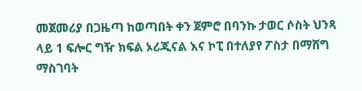መጀመሪያ በጋዜጣ ከወጣበት ቀን ጀምሮ በባንኩ ታወር ሶስት ህንጻ ላይ 1 ፍሎር ግዥ ክፍል ኦሪጂናል እና ኮፒ በተለያየ ፖስታ በማሸግ ማስገባት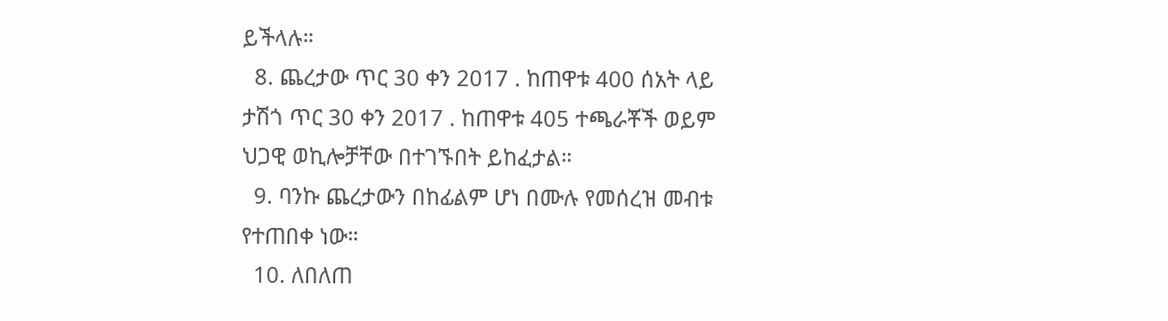ይችላሉ።
  8. ጨረታው ጥር 30 ቀን 2017 . ከጠዋቱ 400 ሰአት ላይ ታሽጎ ጥር 30 ቀን 2017 . ከጠዋቱ 405 ተጫራቾች ወይም ህጋዊ ወኪሎቻቸው በተገኙበት ይከፈታል።
  9. ባንኩ ጨረታውን በከፊልም ሆነ በሙሉ የመሰረዝ መብቱ የተጠበቀ ነው።
  10. ለበለጠ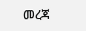መረጃ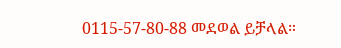0115-57-80-88 መደወል ይቻላል።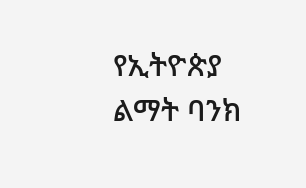የኢትዮጵያ ልማት ባንክ